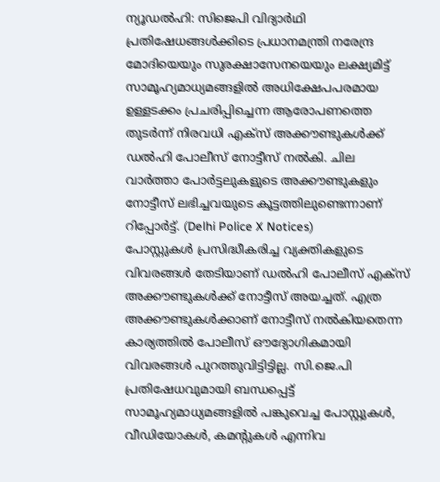ന്യൂഡൽഹി: സിജെപി വിദ്യാർഥി പ്രതിഷേധങ്ങൾക്കിടെ പ്രധാനമന്ത്രി നരേന്ദ്ര മോദിയെയും സുരക്ഷാസേനയെയും ലക്ഷ്യമിട്ട് സാമൂഹ്യമാധ്യമങ്ങളിൽ അധിക്ഷേപപരമായ ഉള്ളടക്കം പ്രചരിപ്പിച്ചെന്ന ആരോപണത്തെ തുടർന്ന് നിരവധി എക്സ് അക്കൗണ്ടുകൾക്ക് ഡൽഹി പോലീസ് നോട്ടീസ് നൽകി. ചില വാർത്താ പോർട്ടലുകളുടെ അക്കൗണ്ടുകളും നോട്ടീസ് ലഭിച്ചവയുടെ കൂട്ടത്തിലുണ്ടെന്നാണ് റിപ്പോർട്ട്. (Delhi Police X Notices)
പോസ്റ്റുകൾ പ്രസിദ്ധീകരിച്ച വ്യക്തികളുടെ വിവരങ്ങൾ തേടിയാണ് ഡൽഹി പോലീസ് എക്സ് അക്കൗണ്ടുകൾക്ക് നോട്ടീസ് അയച്ചത്. എത്ര അക്കൗണ്ടുകൾക്കാണ് നോട്ടീസ് നൽകിയതെന്ന കാര്യത്തിൽ പോലീസ് ഔദ്യോഗികമായി വിവരങ്ങൾ പുറത്തുവിട്ടിട്ടില്ല. സി.ജെ.പി പ്രതിഷേധവുമായി ബന്ധപ്പെട്ട് സാമൂഹ്യമാധ്യമങ്ങളിൽ പങ്കുവെച്ച പോസ്റ്റുകൾ, വീഡിയോകൾ, കമന്റുകൾ എന്നിവ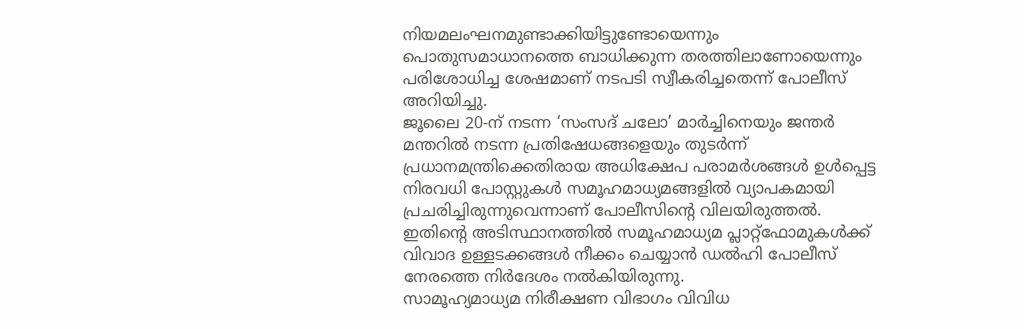നിയമലംഘനമുണ്ടാക്കിയിട്ടുണ്ടോയെന്നും പൊതുസമാധാനത്തെ ബാധിക്കുന്ന തരത്തിലാണോയെന്നും പരിശോധിച്ച ശേഷമാണ് നടപടി സ്വീകരിച്ചതെന്ന് പോലീസ് അറിയിച്ചു.
ജൂലൈ 20-ന് നടന്ന ‘സംസദ് ചലോ’ മാർച്ചിനെയും ജന്തർ മന്തറിൽ നടന്ന പ്രതിഷേധങ്ങളെയും തുടർന്ന് പ്രധാനമന്ത്രിക്കെതിരായ അധിക്ഷേപ പരാമർശങ്ങൾ ഉൾപ്പെട്ട നിരവധി പോസ്റ്റുകൾ സമൂഹമാധ്യമങ്ങളിൽ വ്യാപകമായി പ്രചരിച്ചിരുന്നുവെന്നാണ് പോലീസിന്റെ വിലയിരുത്തൽ. ഇതിന്റെ അടിസ്ഥാനത്തിൽ സമൂഹമാധ്യമ പ്ലാറ്റ്ഫോമുകൾക്ക് വിവാദ ഉള്ളടക്കങ്ങൾ നീക്കം ചെയ്യാൻ ഡൽഹി പോലീസ് നേരത്തെ നിർദേശം നൽകിയിരുന്നു.
സാമൂഹ്യമാധ്യമ നിരീക്ഷണ വിഭാഗം വിവിധ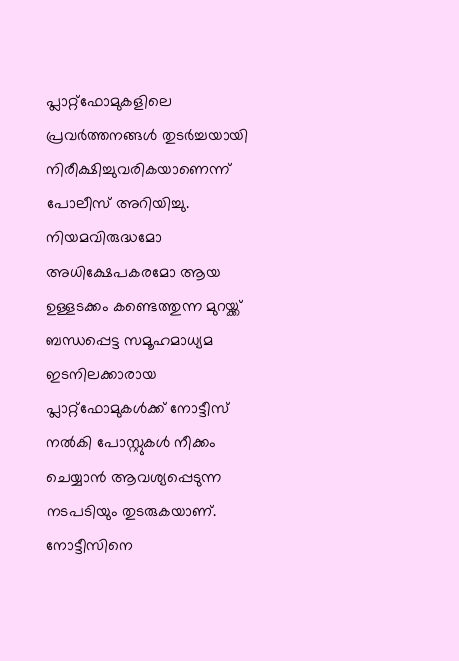പ്ലാറ്റ്ഫോമുകളിലെ പ്രവർത്തനങ്ങൾ തുടർച്ചയായി നിരീക്ഷിച്ചുവരികയാണെന്ന് പോലീസ് അറിയിച്ചു. നിയമവിരുദ്ധമോ അധിക്ഷേപകരമോ ആയ ഉള്ളടക്കം കണ്ടെത്തുന്ന മുറയ്ക്ക് ബന്ധപ്പെട്ട സമൂഹമാധ്യമ ഇടനിലക്കാരായ പ്ലാറ്റ്ഫോമുകൾക്ക് നോട്ടീസ് നൽകി പോസ്റ്റുകൾ നീക്കം ചെയ്യാൻ ആവശ്യപ്പെടുന്ന നടപടിയും തുടരുകയാണ്. നോട്ടീസിനെ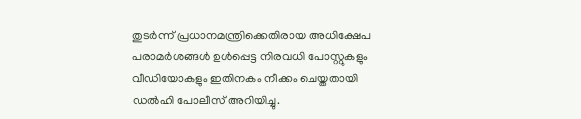തുടർന്ന് പ്രധാനമന്ത്രിക്കെതിരായ അധിക്ഷേപ പരാമർശങ്ങൾ ഉൾപ്പെട്ട നിരവധി പോസ്റ്റുകളും വീഡിയോകളും ഇതിനകം നീക്കം ചെയ്തതായി ഡൽഹി പോലീസ് അറിയിച്ചു.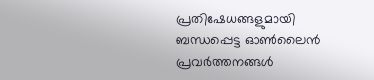പ്രതിഷേധങ്ങളുമായി ബന്ധപ്പെട്ട ഓൺലൈൻ പ്രവർത്തനങ്ങൾ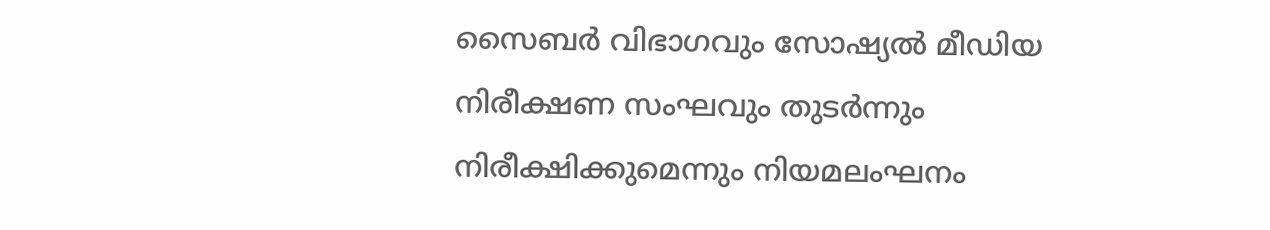സൈബർ വിഭാഗവും സോഷ്യൽ മീഡിയ നിരീക്ഷണ സംഘവും തുടർന്നും നിരീക്ഷിക്കുമെന്നും നിയമലംഘനം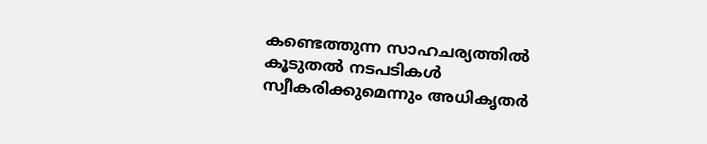കണ്ടെത്തുന്ന സാഹചര്യത്തിൽ കൂടുതൽ നടപടികൾ സ്വീകരിക്കുമെന്നും അധികൃതർ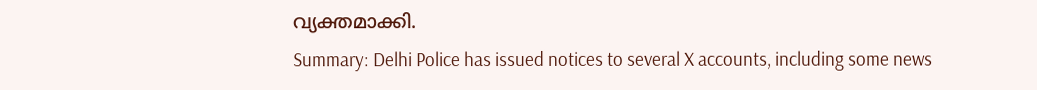വ്യക്തമാക്കി.
Summary: Delhi Police has issued notices to several X accounts, including some news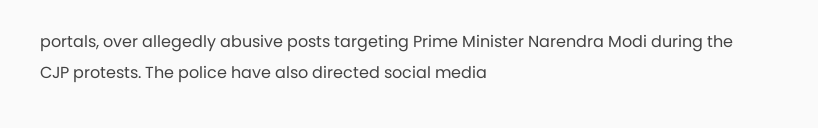portals, over allegedly abusive posts targeting Prime Minister Narendra Modi during the CJP protests. The police have also directed social media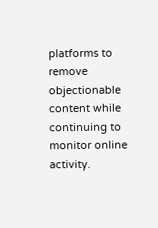platforms to remove objectionable content while continuing to monitor online activity.